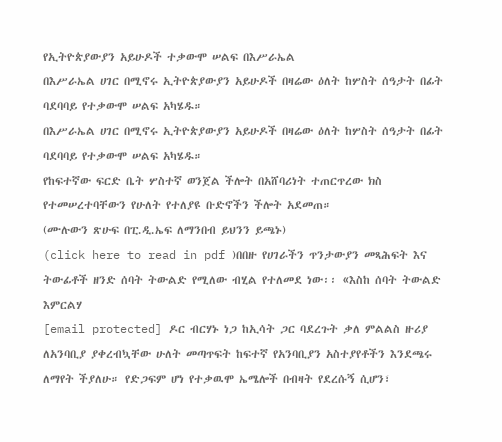የኢትዮጵያውያን አይሁዶች ተቃውሞ ሠልፍ በእሥራኤል
በእሥራኤል ሀገር በሚኖሩ ኢትዮጵያውያን አይሁዶች በዛሬው ዕለት ከሦስት ሰዓታት በፊት ባደባባይ የተቃውሞ ሠልፍ አካሄዱ።
በእሥራኤል ሀገር በሚኖሩ ኢትዮጵያውያን አይሁዶች በዛሬው ዕለት ከሦስት ሰዓታት በፊት ባደባባይ የተቃውሞ ሠልፍ አካሄዱ።
የከፍተኛው ፍርድ ቤት ሦስተኛ ወንጀል ችሎት በአሸባሪነት ተጠርጥረው ክስ የተመሠረተባቸውን የሁለት የተለያዩ ቡድኖችን ችሎት አደመጠ።
(ሙሉውን ጽሁፍ በፒ.ዲ.ኤፍ ለማንበብ ይህንን ይጫኑ)
(click here to read in pdf )በበዙ የሀገራችን ጥንታውያን መጻሕፍት እና ትውፊቶች ዘንድ ሰባት ትውልድ የሚለው ብሂል የተለመደ ነው፡፡ «እስከ ሰባት ትውልድ እምርልሃ
[email protected] ዶር ብርሃኑ ነጋ ከኢሳት ጋር ባደረጉት ቃለ ምልልስ ዙሪያ ለአንባቢያ ያቀረብኳቸው ሁለት መጣጥፍት ከፍተኛ የአንባቢያን አስተያየቶችን እንደጫሩ ለማየት ችያለሁ። የድጋፍም ሆነ የተቃዉሞ ኤሜሎች በብዛት የደረሱኝ ሲሆን፣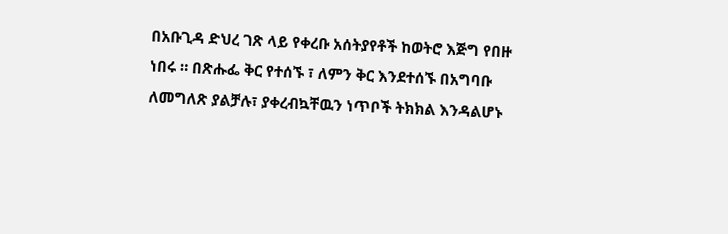በአቡጊዳ ድህረ ገጽ ላይ የቀረቡ አሰትያየቶች ከወትሮ እጅግ የበዙ ነበሩ ። በጽሑፌ ቅር የተሰኙ ፣ ለምን ቅር እንደተሰኙ በአግባቡ ለመግለጽ ያልቻሉ፣ ያቀረብኳቸዉን ነጥቦች ትክክል እንዳልሆኑ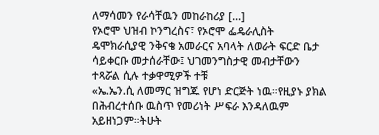ለማሳመን የራሳቸዉን መከራከሪያ […]
የኦሮሞ ህዝብ ኮንግረስና፣ የኦሮሞ ፌዴራሊስት ዴሞክራሲያዊ ንቅናቄ አመራርና አባላት ለወራት ፍርድ ቤታ ሳይቀርቡ መታሰራቸው፤ ህገመንግስታዊ መብታቸውን ተጻሯል ሲሉ ተቃዋሚዎች ተቹ
«ኤ.ኤን.ሲ ለመማር ዝግጁ የሆነ ድርጅት ነዉ።የዚያኑ ያክል በሕብረተሰቡ ዉስጥ የመሪነት ሥፍራ እንዳለዉም አይዘነጋም።ትሁት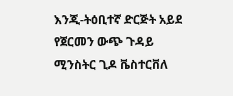እንጂ-ትዕቢተኛ ድርጅት አይደ
የጀርመን ውጭ ጉዳይ ሚንስትር ጊዶ ቬስተርቨለ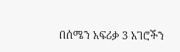በሰሜን አፍሪቃ 3 አገሮችን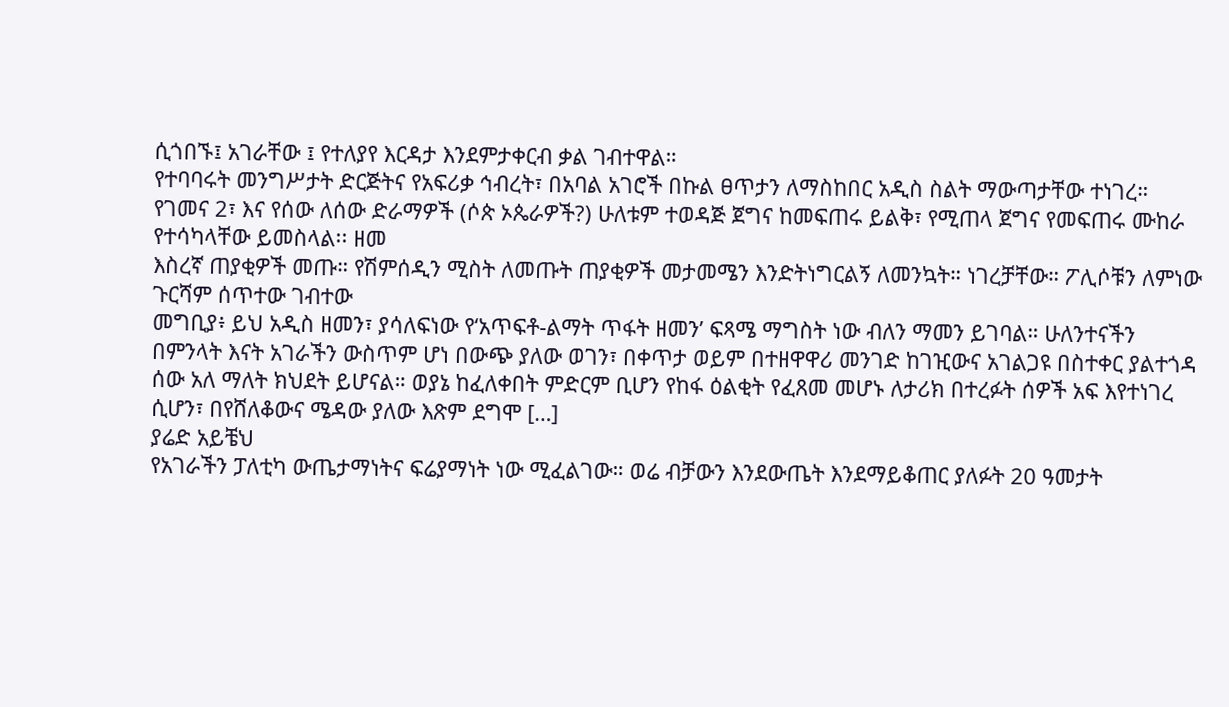ሲጎበኙ፤ አገራቸው ፤ የተለያየ እርዳታ እንደምታቀርብ ቃል ገብተዋል።
የተባባሩት መንግሥታት ድርጅትና የአፍሪቃ ኅብረት፣ በአባል አገሮች በኩል ፀጥታን ለማስከበር አዲስ ስልት ማውጣታቸው ተነገረ።
የገመና 2፣ እና የሰው ለሰው ድራማዎች (ሶጵ ኦጴራዎች?) ሁለቱም ተወዳጅ ጀግና ከመፍጠሩ ይልቅ፣ የሚጠላ ጀግና የመፍጠሩ ሙከራ የተሳካላቸው ይመስላል፡፡ ዘመ
እስረኛ ጠያቂዎች መጡ። የሽምሰዲን ሚስት ለመጡት ጠያቂዎች መታመሜን እንድትነግርልኝ ለመንኳት። ነገረቻቸው። ፖሊሶቹን ለምነው ጉርሻም ሰጥተው ገብተው
መግቢያ፥ ይህ አዲስ ዘመን፣ ያሳለፍነው የ‘አጥፍቶ-ልማት ጥፋት ዘመን’ ፍጻሜ ማግስት ነው ብለን ማመን ይገባል። ሁለንተናችን በምንላት እናት አገራችን ውስጥም ሆነ በውጭ ያለው ወገን፣ በቀጥታ ወይም በተዘዋዋሪ መንገድ ከገዢውና አገልጋዩ በስተቀር ያልተጎዳ ሰው አለ ማለት ክህደት ይሆናል። ወያኔ ከፈለቀበት ምድርም ቢሆን የከፋ ዕልቂት የፈጸመ መሆኑ ለታሪክ በተረፉት ሰዎች አፍ እየተነገረ ሲሆን፣ በየሸለቆውና ሜዳው ያለው እጽም ደግሞ […]
ያሬድ አይቼህ
የአገራችን ፓለቲካ ውጤታማነትና ፍሬያማነት ነው ሚፈልገው። ወሬ ብቻውን እንደውጤት እንደማይቆጠር ያለፉት 20 ዓመታት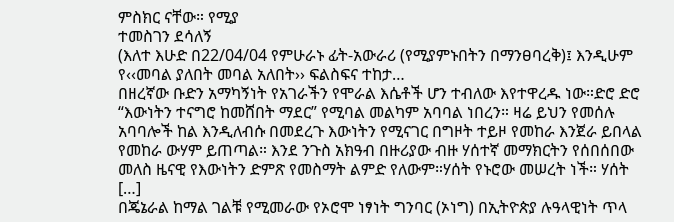ምስክር ናቸው። የሚያ
ተመስገን ደሳለኝ
(እለተ እሁድ በ22/04/04 የምሁራኑ ፊት-አውራሪ (የሚያምኑበትን በማንፀባረቅ)፤ እንዲሁም የ‹‹መባል ያለበት መባል አለበት›› ፍልስፍና ተከታ…
በዘረኛው ቡድን አማካኝነት የአገራችን የሞራል እሴቶች ሆን ተብለው እየተዋረዱ ነው።ድሮ ድሮ “እውነትን ተናግሮ ከመሸበት ማደር” የሚባል መልካም አባባል ነበረን። ዛሬ ይህን የመሰሉ አባባሎች ከል እንዲለብሱ በመደረጉ እውነትን የሚናገር በግዞት ተይዞ የመከራ እንጀራ ይበላል የመከራ ውሃም ይጠጣል። እንደ ንጉስ አክዓብ በዙሪያው ብዙ ሃሰተኛ መማክርትን የሰበሰበው መለስ ዜናዊ የእውነትን ድምጽ የመስማት ልምድ የለውም።ሃሰት የኑሮው መሠረት ነች። ሃሰት […]
በጄኔራል ከማል ገልቹ የሚመራው የኦሮሞ ነፃነት ግንባር (ኦነግ) በኢትዮጵያ ሉዓላዊነት ጥላ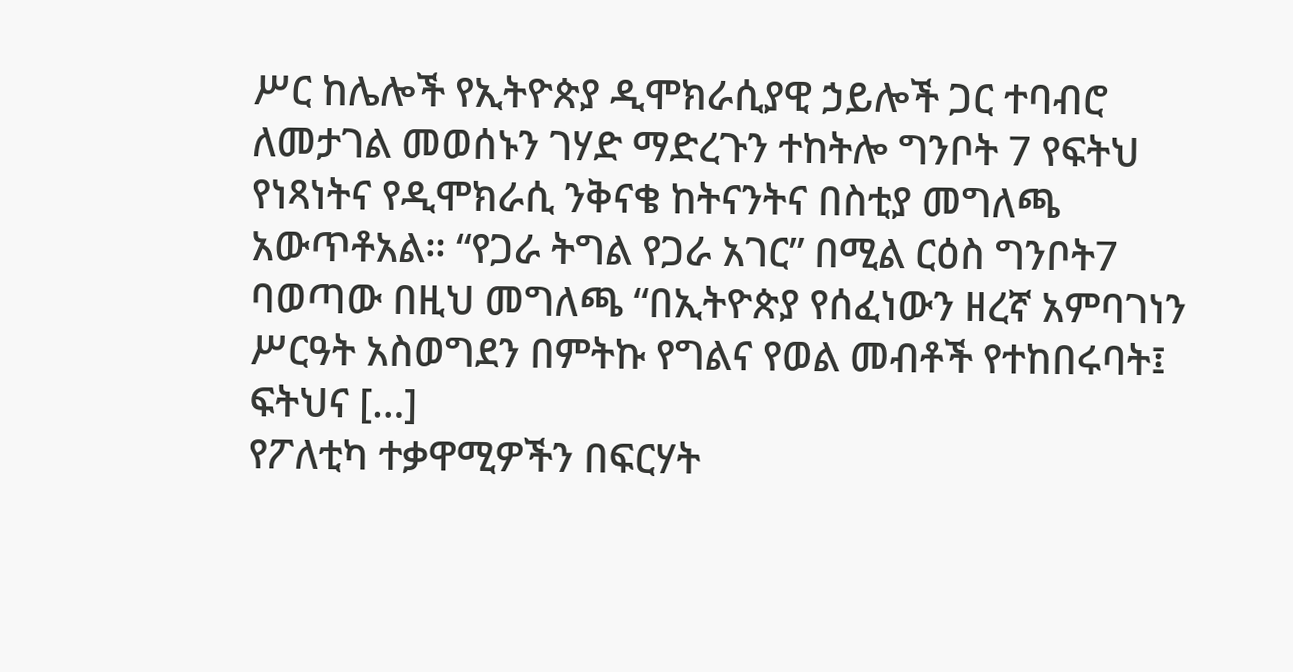ሥር ከሌሎች የኢትዮጵያ ዲሞክራሲያዊ ኃይሎች ጋር ተባብሮ ለመታገል መወሰኑን ገሃድ ማድረጉን ተከትሎ ግንቦት 7 የፍትህ የነጻነትና የዲሞክራሲ ንቅናቄ ከትናንትና በስቲያ መግለጫ አውጥቶአል። “የጋራ ትግል የጋራ አገር” በሚል ርዕስ ግንቦት7 ባወጣው በዚህ መግለጫ “በኢትዮጵያ የሰፈነውን ዘረኛ አምባገነን ሥርዓት አስወግደን በምትኩ የግልና የወል መብቶች የተከበሩባት፤ ፍትህና […]
የፖለቲካ ተቃዋሚዎችን በፍርሃት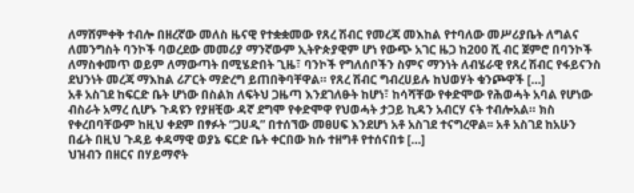ለማሸምቀቅ ተብሎ በዘረኛው መለስ ዜናዊ የተቋቋመው የጸረ ሽብር የመረጃ መእከል የተባለው መሥሪያቤት ለግልና ለመንግስት ባንኮች ባወረደው መመሪያ ማንኛውም ኢትዮጵያዊም ሆነ የውጭ አገር ዜጋ ከ200 ሺ ብር ጀምሮ በባንኮች ለማስቀመጥ ወይም ለማውጣት በሚሄድበት ጊዜ፣ ባንኮች የግለሰቦችን ስምና ማንነት ለብሄራዊ የጸረ ሽብር የፋይናንስ ደህንነት መረጃ ማእከል ሪፖርት ማድረግ ይጠበቅባቸዋል። የጸረ ሽብር ግብረሀይሉ ከህወሃት ቁንጮዋች […]
አቶ አስገደ ከፍርድ ቤት ሆነው በስልክ ለፍትህ ጋዜጣ እንደገለፁት ከሆነ፣ ከሳሻቸው የቀድሞው የሕወሓት አባል የሆነው ብስራት አማረ ሲሆኑ ጉዳዩን የያዘቺው ዳኛ ደግሞ የቀድሞዋ የህወሓት ታጋይ ኪዳን አብርሃ ናት ተብሎአል። ክስ የቀረበባቸውም ከዚህ ቀደም በፃፉት “ጋሀዲ” በተሰኘው መፀሀፍ እንደሆነ አቶ አስገደ ተናግረዋል፡፡ አቶ አስገደ ከአሁን በፊት በዚህ ጉዳይ ቀዳማዊ ወያኔ ፍርድ ቤት ቀርበው ክሱ ተዘግቶ የተሰናበቱ […]
ህዝብን በዘርና በሃይማኖት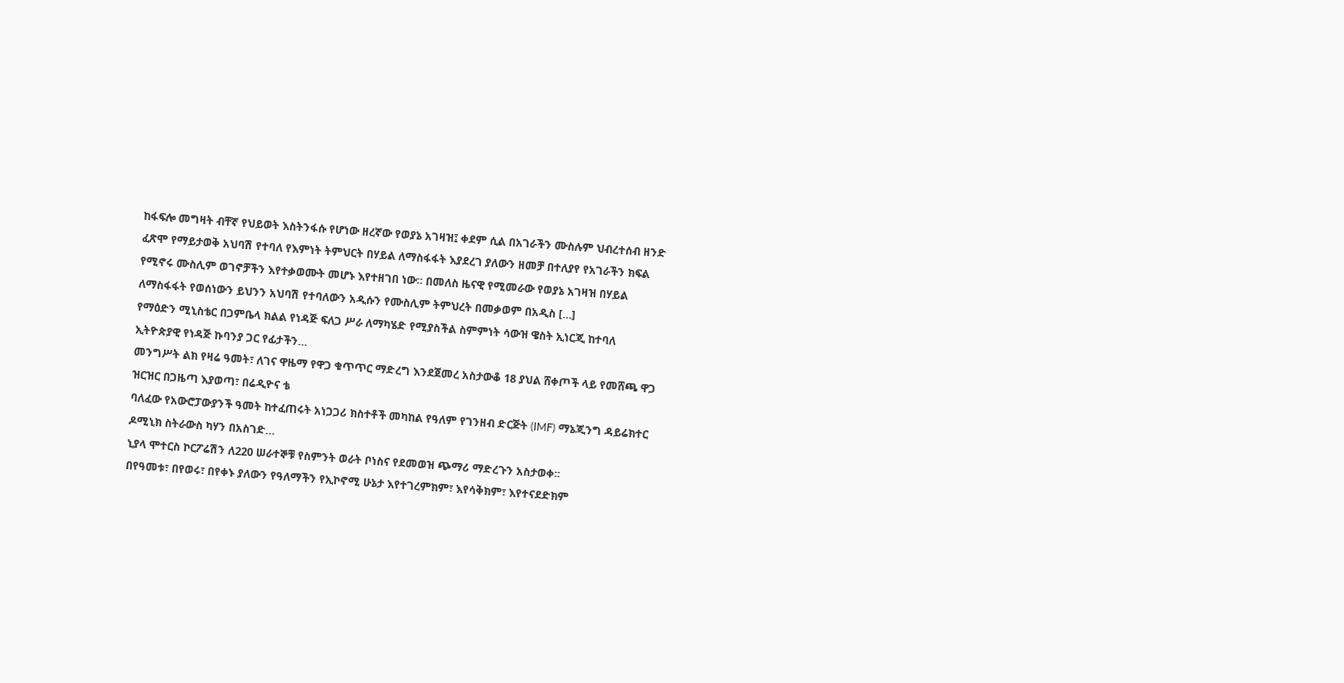ከፋፍሎ መግዛት ብቸኛ የህይወት እስትንፋሱ የሆነው ዘረኛው የወያኔ አገዛዝ፤ ቀደም ሲል በአገራችን ሙስሉም ህብረተሰብ ዘንድ ፈጽሞ የማይታወቅ አህባሽ የተባለ የእምነት ትምህርት በሃይል ለማስፋፋት እያደረገ ያለውን ዘመቻ በተለያየ የአገራችን ክፍል የሚኖሩ ሙስሊም ወገኖቻችን እየተቃወሙት መሆኑ እየተዘገበ ነው። በመለስ ዜናዊ የሚመራው የወያኔ አገዛዝ በሃይል ለማስፋፋት የወሰነውን ይህንን አህባሽ የተባለውን አዲሱን የሙስሊም ትምህረት በመቃወም በአዲስ […]
የማዕድን ሚኒስቴር በጋምቤላ ክልል የነዳጅ ፍለጋ ሥራ ለማካሄድ የሚያስችል ስምምነት ሳውዝ ዌስት ኢነርጂ ከተባለ ኢትዮጵያዊ የነዳጅ ኩባንያ ጋር የፊታችን…
መንግሥት ልክ የዛሬ ዓመት፣ ለገና ዋዜማ የዋጋ ቁጥጥር ማድረግ እንደጀመረ አስታውቆ 18 ያህል ሸቀጦች ላይ የመሸጫ ዋጋ ዝርዝር በጋዜጣ እያወጣ፣ በሬዲዮና ቴ
ባለፈው የአውሮፓውያንች ዓመት ከተፈጠሩት አነጋጋሪ ክስተቶች መካከል የዓለም የገንዘብ ድርጅት (IMF) ማኔጂንግ ዳይሬክተር ዶሚኒክ ስትራውስ ካሃን በአስገድ…
ኒያላ ሞተርስ ኮርፖሬሽን ለ220 ሠራተኞቹ የስምንት ወራት ቦነስና የደመወዝ ጭማሪ ማድረጉን አስታወቀ፡፡
በየዓመቱ፣ በየወሩ፣ በየቀኑ ያለውን የዓለማችን የኢኮኖሚ ሁኔታ እየተገረምክም፣ እየሳቅክም፣ እየተናደድክም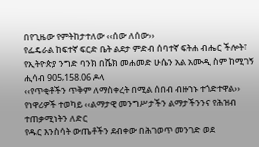በየጊዜው የምትከታተለው ‹‹ሰው ለሰው››
የፌዴራል ከፍተኛ ፍርድ ቤት ልደታ ምድብ ሰባተኛ ፍትሐ ብሔር ችሎት፣ የኢትዮጵያ ንግድ ባንክ በሼክ መሐመድ ሁሴን አል አሙዲ ስም ከሚገኝ ሒሳብ 905‚158.06 ዶላ
‹‹የጥቂቶችን ጥቅም ለማስቀረት በሚል ሰበብ ብዙኀኑ ተጎድተዋል›› የነዋሪዎች ተወካይ ‹‹ልማታዊ መንግሥታችን ልማታችንንና የሕዝብ ተጠቃሚነትን ለድር
የዱር እንስሳት ውጤቶችን ደብቀው በሕገወጥ መንገድ ወደ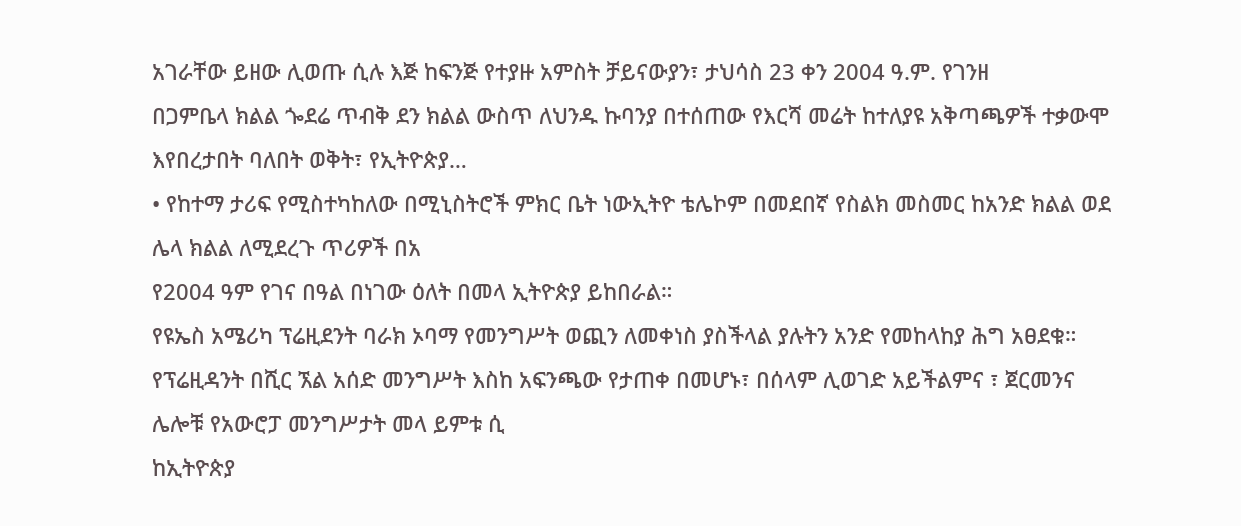አገራቸው ይዘው ሊወጡ ሲሉ እጅ ከፍንጅ የተያዙ አምስት ቻይናውያን፣ ታህሳስ 23 ቀን 2004 ዓ.ም. የገንዘ
በጋምቤላ ክልል ጐደሬ ጥብቅ ደን ክልል ውስጥ ለህንዱ ኩባንያ በተሰጠው የእርሻ መሬት ከተለያዩ አቅጣጫዎች ተቃውሞ እየበረታበት ባለበት ወቅት፣ የኢትዮጵያ…
• የከተማ ታሪፍ የሚስተካከለው በሚኒስትሮች ምክር ቤት ነውኢትዮ ቴሌኮም በመደበኛ የስልክ መስመር ከአንድ ክልል ወደ ሌላ ክልል ለሚደረጉ ጥሪዎች በአ
የ2004 ዓም የገና በዓል በነገው ዕለት በመላ ኢትዮጵያ ይከበራል።
የዩኤስ አሜሪካ ፕሬዚደንት ባራክ ኦባማ የመንግሥት ወጪን ለመቀነስ ያስችላል ያሉትን አንድ የመከላከያ ሕግ አፀደቁ።
የፕሬዚዳንት በሺር ኧል አሰድ መንግሥት እስከ አፍንጫው የታጠቀ በመሆኑ፣ በሰላም ሊወገድ አይችልምና ፣ ጀርመንና ሌሎቹ የአውሮፓ መንግሥታት መላ ይምቱ ሲ
ከኢትዮጵያ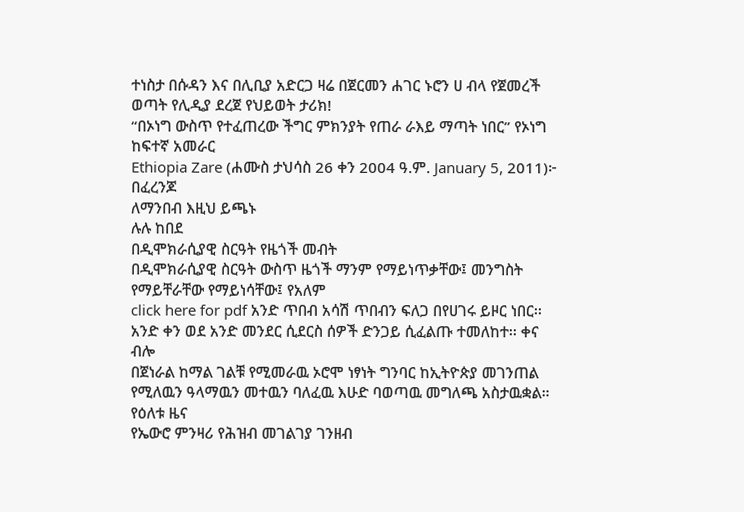ተነስታ በሱዳን እና በሊቢያ አድርጋ ዛሬ በጀርመን ሐገር ኑሮን ሀ ብላ የጀመረች ወጣት የሊዲያ ደረጀ የህይወት ታሪክ!
“በኦነግ ውስጥ የተፈጠረው ችግር ምክንያት የጠራ ራእይ ማጣት ነበር” የኦነግ ከፍተኛ አመራር
Ethiopia Zare (ሐሙስ ታህሳስ 26 ቀን 2004 ዓ.ም. January 5, 2011)፦ በፈረንጆ
ለማንበብ እዚህ ይጫኑ
ሉሉ ከበደ
በዲሞክራሲያዊ ስርዓት የዜጎች መብት
በዲሞክራሲያዊ ስርዓት ውስጥ ዜጎች ማንም የማይነጥቃቸው፤ መንግስት የማይቸራቸው የማይነሳቸው፤ የአለም
click here for pdf አንድ ጥበብ አሳሽ ጥበብን ፍለጋ በየሀገሩ ይዞር ነበር፡፡ አንድ ቀን ወደ አንድ መንደር ሲደርስ ሰዎች ድንጋይ ሲፈልጡ ተመለከተ፡፡ ቀና ብሎ
በጀነራል ከማል ገልቹ የሚመራዉ ኦሮሞ ነፃነት ግንባር ከኢትዮጵያ መገንጠል የሚለዉን ዓላማዉን መተዉን ባለፈዉ እሁድ ባወጣዉ መግለጫ አስታዉቋል።
የዕለቱ ዜና
የኤውሮ ምንዛሪ የሕዝብ መገልገያ ገንዘብ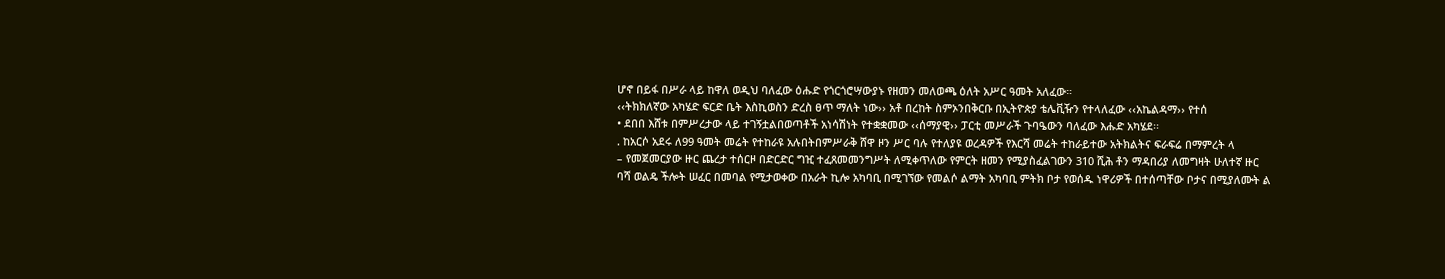ሆኖ በይፋ በሥራ ላይ ከዋለ ወዲህ ባለፈው ዕሑድ የጎርጎሮሣውያኑ የዘመን መለወጫ ዕለት አሥር ዓመት አለፈው።
‹‹ትክክለኛው አካሄድ ፍርድ ቤት እስኪወስን ድረስ ፀጥ ማለት ነው›› አቶ በረከት ስምኦንበቅርቡ በኢትዮጵያ ቴሌቪዥን የተላለፈው ‹‹አኬልዳማ›› የተሰ
• ደበበ እሸቱ በምሥረታው ላይ ተገኝቷልበወጣቶች አነሳሽነት የተቋቋመው ‹‹ሰማያዊ›› ፓርቲ መሥራች ጉባዔውን ባለፈው እሑድ አካሄደ፡፡
. ከአርሶ አደሩ ለ99 ዓመት መሬት የተከራዩ አሉበትበምሥራቅ ሸዋ ዞን ሥር ባሉ የተለያዩ ወረዳዎች የእርሻ መሬት ተከራይተው አትክልትና ፍራፍሬ በማምረት ላ
– የመጀመርያው ዙር ጨረታ ተሰርዞ በድርድር ግዢ ተፈጸመመንግሥት ለሚቀጥለው የምርት ዘመን የሚያስፈልገውን 310 ሺሕ ቶን ማዳበሪያ ለመግዛት ሁለተኛ ዙር
ባሻ ወልዴ ችሎት ሠፈር በመባል የሚታወቀው በአራት ኪሎ አካባቢ በሚገኘው የመልሶ ልማት አካባቢ ምትክ ቦታ የወሰዱ ነዋሪዎች በተሰጣቸው ቦታና በሚያለሙት ል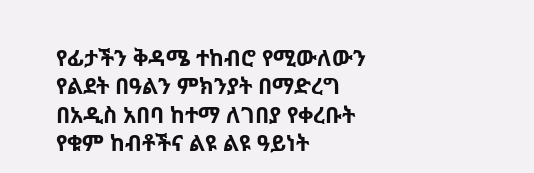የፊታችን ቅዳሜ ተከብሮ የሚውለውን የልደት በዓልን ምክንያት በማድረግ በአዲስ አበባ ከተማ ለገበያ የቀረቡት የቁም ከብቶችና ልዩ ልዩ ዓይነት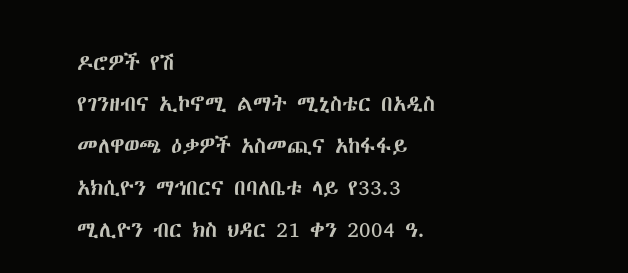ዶሮዎች የሽ
የገንዘብና ኢኮኖሚ ልማት ሚኒስቴር በአዲስ መለዋወጫ ዕቃዎች አስመጪና አከፋፋይ አክሲዮን ማኅበርና በባለቤቱ ላይ የ33.3 ሚሊዮን ብር ክስ ህዳር 21 ቀን 2004 ዓ.